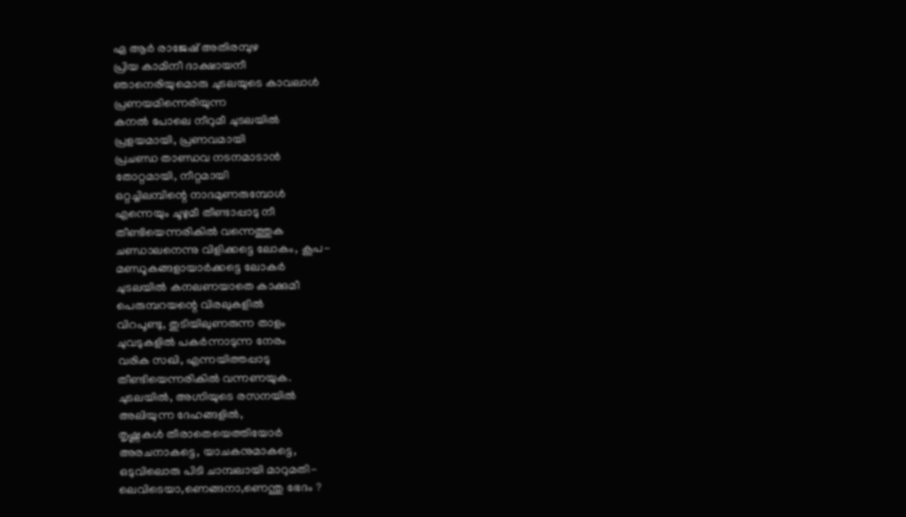ഏ ആർ രാജേഷ് അതിരമ്പുഴ
പ്രിയ കാമിനീ ദാക്ഷായനീ
ഞാനെരിയുമൊരു ചുടലയുടെ കാവലാൾ
പ്രണയമിന്നെരിയുന്ന
കനൽ പോലെ നീറുമീ ചുടലയിൽ
പ്രളയമായി, പ്രണവമായി
പ്രചണ്ഡ താണ്ഡവ നടനമാടാൻ
തോറ്റമായി, നീറ്റമായി
ഒറ്റച്ചിലമ്പിന്റെ നാദമുണരുമ്പോൾ
എന്നെയും ചൂഴുമീ തീണ്ടാപ്പാടു നീ
തീണ്ടിയെന്നരികിൽ വന്നെത്തുക
ചണ്ഡാലനെന്നു വിളിക്കട്ടെ ലോകം, കൂപ-
മണ്ഡൂകങ്ങളായാർക്കട്ടെ ലോകർ
ചുടലയിൽ കനലണയാതെ കാക്കുമീ
പെരുമ്പറയന്റെ വിരലുകളിൽ
വിറപൂണ്ടു, തുടിയിലുണരുന്ന താളം
ചുവടുകളിൽ പകർന്നാടുന്ന നേരം
വരിക സഖി, എന്നയിത്തപ്പാടു
തീണ്ടിയെന്നരികിൽ വന്നണയുക.
ചുടലയിൽ, അഗ്നിയുടെ രസനയിൽ
അലിയുന്ന ദേഹങ്ങളിൽ,
തൃഷ്ണകൾ തീരാതെയെത്തിയോർ
അരചനാകട്ടെ, യാചകനുമാകട്ടെ,
ഒടുവിലൊരു പിടി ചാമ്പലായി മാറുമതി-
ലെവിടെയാ,ണെങ്ങനാ,ണെന്തു ഭേദം ?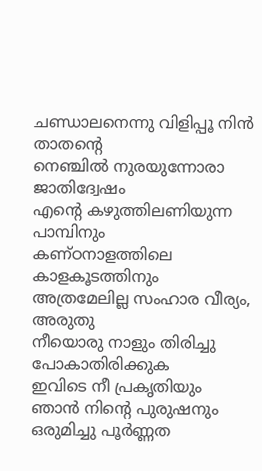ചണ്ഡാലനെന്നു വിളിപ്പൂ നിൻ താതന്റെ
നെഞ്ചിൽ നുരയുന്നോരാ ജാതിദ്വേഷം
എന്റെ കഴുത്തിലണിയുന്ന പാമ്പിനും
കണ്ഠനാളത്തിലെ കാളകൂടത്തിനും
അത്രമേലില്ല സംഹാര വീര്യം, അരുതു
നീയൊരു നാളും തിരിച്ചു പോകാതിരിക്കുക
ഇവിടെ നീ പ്രകൃതിയും ഞാൻ നിന്റെ പുരുഷനും
ഒരുമിച്ചു പൂർണ്ണത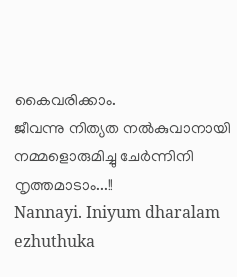കൈവരിക്കാം.
ജീവന്നു നിത്യത നൽകുവാനായി
നമ്മളൊരുമിച്ചു ചേർന്നിനി നൃത്തമാടാം...!!
Nannayi. Iniyum dharalam ezhuthuka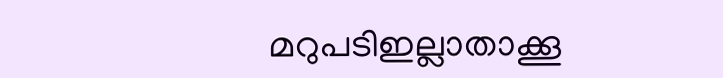മറുപടിഇല്ലാതാക്കൂ